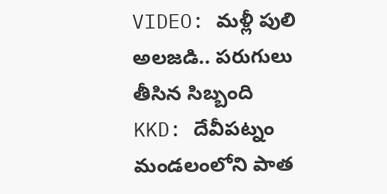VIDEO: మళ్లీ పులి అలజడి.. పరుగులు తీసిన సిబ్బంది
KKD: దేవీపట్నం మండలంలోని పాత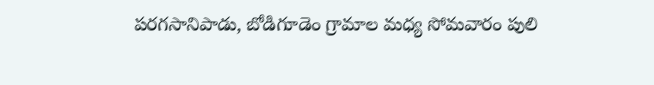పరగసానిపాడు, బోడిగూడెం గ్రామాల మధ్య సోమవారం పులి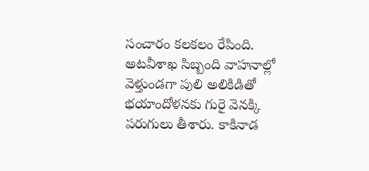సంచారం కలకలం రేపింది. అటవీశాఖ సిబ్బంది వాహనాల్లో వెళ్తుండగా పులి అలికిడితో భయాందోళనకు గురై వెనక్కి పరుగులు తీశారు. కాకినాడ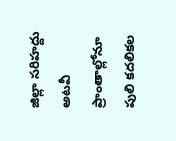జిల్లా సరిహద్దు అటవీ ప్రాంతాల్లోనూ పులి కదలికల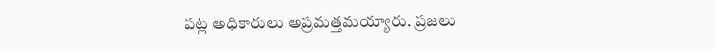పట్ల అధికారులు అప్రమత్తమయ్యారు. ప్రజలు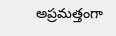అప్రమత్తంగా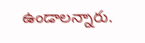ఉండాలన్నారు.